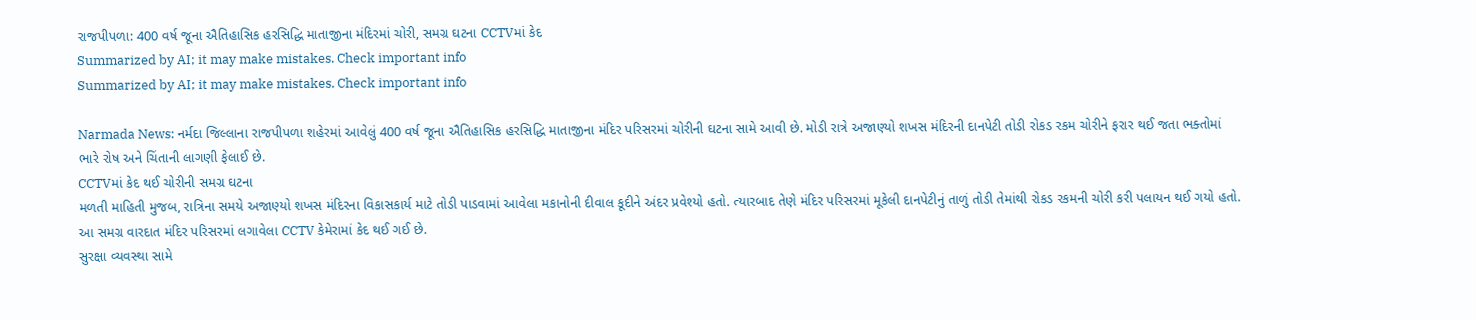રાજપીપળા: 400 વર્ષ જૂના ઐતિહાસિક હરસિદ્ધિ માતાજીના મંદિરમાં ચોરી, સમગ્ર ઘટના CCTVમાં કેદ
Summarized by AI; it may make mistakes. Check important info
Summarized by AI; it may make mistakes. Check important info

Narmada News: નર્મદા જિલ્લાના રાજપીપળા શહેરમાં આવેલું 400 વર્ષ જૂના ઐતિહાસિક હરસિદ્ધિ માતાજીના મંદિર પરિસરમાં ચોરીની ઘટના સામે આવી છે. મોડી રાત્રે અજાણ્યો શખસ મંદિરની દાનપેટી તોડી રોકડ રકમ ચોરીને ફરાર થઈ જતા ભક્તોમાં ભારે રોષ અને ચિંતાની લાગણી ફેલાઈ છે.
CCTVમાં કેદ થઈ ચોરીની સમગ્ર ઘટના
મળતી માહિતી મુજબ, રાત્રિના સમયે અજાણ્યો શખસ મંદિરના વિકાસકાર્ય માટે તોડી પાડવામાં આવેલા મકાનોની દીવાલ કૂદીને અંદર પ્રવેશ્યો હતો. ત્યારબાદ તેણે મંદિર પરિસરમાં મૂકેલી દાનપેટીનું તાળું તોડી તેમાંથી રોકડ રકમની ચોરી કરી પલાયન થઈ ગયો હતો. આ સમગ્ર વારદાત મંદિર પરિસરમાં લગાવેલા CCTV કેમેરામાં કેદ થઈ ગઈ છે.
સુરક્ષા વ્યવસ્થા સામે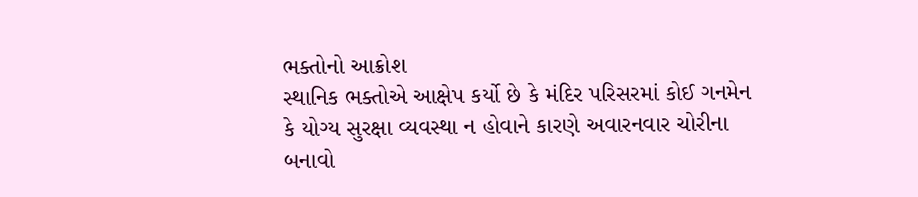ભક્તોનો આક્રોશ
સ્થાનિક ભક્તોએ આક્ષેપ કર્યો છે કે મંદિર પરિસરમાં કોઈ ગનમેન કે યોગ્ય સુરક્ષા વ્યવસ્થા ન હોવાને કારણે અવારનવાર ચોરીના બનાવો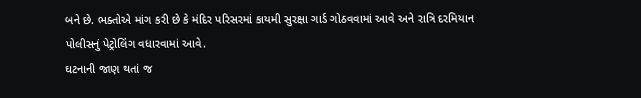બને છે. ભક્તોએ માંગ કરી છે કે મંદિર પરિસરમાં કાયમી સુરક્ષા ગાર્ડ ગોઠવવામાં આવે અને રાત્રિ દરમિયાન પોલીસનું પેટ્રોલિંગ વધારવામાં આવે.
ઘટનાની જાણ થતાં જ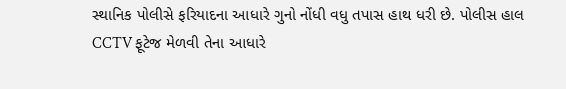સ્થાનિક પોલીસે ફરિયાદના આધારે ગુનો નોંધી વધુ તપાસ હાથ ધરી છે. પોલીસ હાલ CCTV ફૂટેજ મેળવી તેના આધારે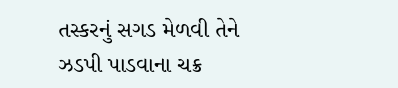તસ્કરનું સગડ મેળવી તેને ઝડપી પાડવાના ચક્ર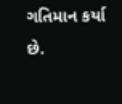ગતિમાન કર્યા છે.